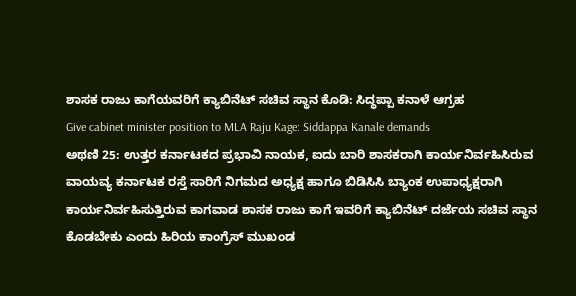ಶಾಸಕ ರಾಜು ಕಾಗೆಯವರಿಗೆ ಕ್ಯಾಬಿನೆಟ್ ಸಚಿವ ಸ್ಥಾನ ಕೊಡಿ: ಸಿದ್ಧಪ್ಪಾ ಕನಾಳೆ ಆಗ್ರಹ
Give cabinet minister position to MLA Raju Kage: Siddappa Kanale demands
ಅಥಣಿ 25: ಉತ್ತರ ಕರ್ನಾಟಕದ ಪ್ರಭಾವಿ ನಾಯಕ, ಐದು ಬಾರಿ ಶಾಸಕರಾಗಿ ಕಾರ್ಯನಿರ್ವಹಿಸಿರುವ ವಾಯವ್ಯ ಕರ್ನಾಟಕ ರಸ್ತೆ ಸಾರಿಗೆ ನಿಗಮದ ಅಧ್ಯಕ್ಷ ಹಾಗೂ ಬಿಡಿಸಿಸಿ ಬ್ಯಾಂಕ ಉಪಾಧ್ಯಕ್ಷರಾಗಿ ಕಾರ್ಯನಿರ್ವಹಿಸುತ್ತಿರುವ ಕಾಗವಾಡ ಶಾಸಕ ರಾಜು ಕಾಗೆ ಇವರಿಗೆ ಕ್ಯಾಬಿನೆಟ್ ದರ್ಜೆಯ ಸಚಿವ ಸ್ಥಾನ ಕೊಡಬೇಕು ಎಂದು ಹಿರಿಯ ಕಾಂಗ್ರೆಸ್ ಮುಖಂಡ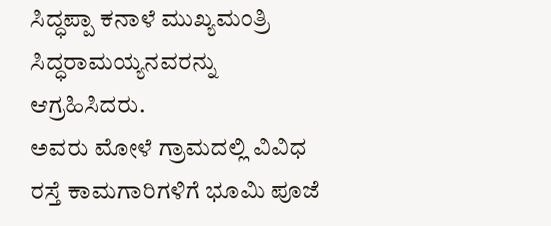ಸಿದ್ಧಪ್ಪಾ ಕನಾಳೆ ಮುಖ್ಯಮಂತ್ರಿ ಸಿದ್ಧರಾಮಯ್ಯನವರನ್ನು ಆಗ್ರಹಿಸಿದರು.
ಅವರು ಮೋಳೆ ಗ್ರಾಮದಲ್ಲಿ ವಿವಿಧ ರಸ್ತೆ ಕಾಮಗಾರಿಗಳಿಗೆ ಭೂಮಿ ಪೂಜೆ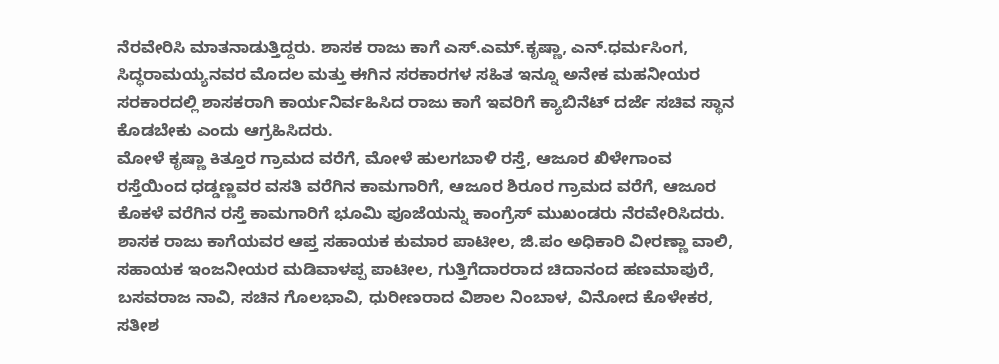ನೆರವೇರಿಸಿ ಮಾತನಾಡುತ್ತಿದ್ದರು. ಶಾಸಕ ರಾಜು ಕಾಗೆ ಎಸ್.ಎಮ್.ಕೃಷ್ಣಾ, ಎನ್.ಧರ್ಮಸಿಂಗ, ಸಿದ್ಧರಾಮಯ್ಯನವರ ಮೊದಲ ಮತ್ತು ಈಗಿನ ಸರಕಾರಗಳ ಸಹಿತ ಇನ್ನೂ ಅನೇಕ ಮಹನೀಯರ ಸರಕಾರದಲ್ಲಿ ಶಾಸಕರಾಗಿ ಕಾರ್ಯನಿರ್ವಹಿಸಿದ ರಾಜು ಕಾಗೆ ಇವರಿಗೆ ಕ್ಯಾಬಿನೆಟ್ ದರ್ಜೆ ಸಚಿವ ಸ್ಥಾನ ಕೊಡಬೇಕು ಎಂದು ಆಗ್ರಹಿಸಿದರು.
ಮೋಳೆ ಕೃಷ್ಣಾ ಕಿತ್ತೂರ ಗ್ರಾಮದ ವರೆಗೆ, ಮೋಳೆ ಹುಲಗಬಾಳಿ ರಸ್ತೆ, ಆಜೂರ ಖಿಳೇಗಾಂವ ರಸ್ತೆಯಿಂದ ಧಡ್ಡಣ್ಣವರ ವಸತಿ ವರೆಗಿನ ಕಾಮಗಾರಿಗೆ, ಆಜೂರ ಶಿರೂರ ಗ್ರಾಮದ ವರೆಗೆ, ಆಜೂರ ಕೊಕಳೆ ವರೆಗಿನ ರಸ್ತೆ ಕಾಮಗಾರಿಗೆ ಭೂಮಿ ಪೂಜೆಯನ್ನು ಕಾಂಗ್ರೆಸ್ ಮುಖಂಡರು ನೆರವೇರಿಸಿದರು. ಶಾಸಕ ರಾಜು ಕಾಗೆಯವರ ಆಪ್ತ ಸಹಾಯಕ ಕುಮಾರ ಪಾಟೀಲ, ಜಿ.ಪಂ ಅಧಿಕಾರಿ ವೀರಣ್ಣಾ ವಾಲಿ, ಸಹಾಯಕ ಇಂಜನೀಯರ ಮಡಿವಾಳಪ್ಪ ಪಾಟೀಲ, ಗುತ್ತಿಗೆದಾರರಾದ ಚಿದಾನಂದ ಹಣಮಾಪುರೆ, ಬಸವರಾಜ ನಾವಿ, ಸಚಿನ ಗೊಲಭಾವಿ, ಧುರೀಣರಾದ ವಿಶಾಲ ನಿಂಬಾಳ, ವಿನೋದ ಕೊಳೇಕರ, ಸತೀಶ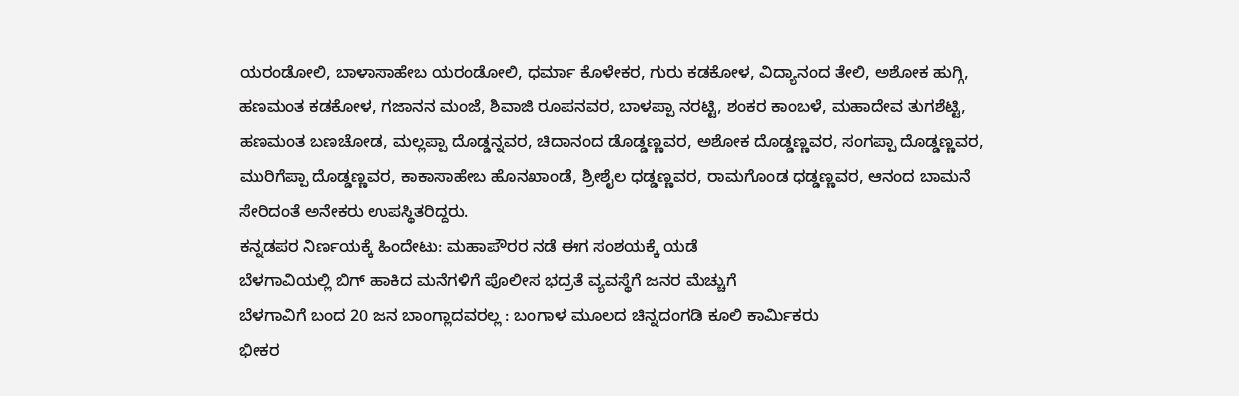ಯರಂಡೋಲಿ, ಬಾಳಾಸಾಹೇಬ ಯರಂಡೋಲಿ, ಧರ್ಮಾ ಕೊಳೇಕರ, ಗುರು ಕಡಕೋಳ, ವಿದ್ಯಾನಂದ ತೇಲಿ, ಅಶೋಕ ಹುಗ್ಗಿ, ಹಣಮಂತ ಕಡಕೋಳ, ಗಜಾನನ ಮಂಜೆ, ಶಿವಾಜಿ ರೂಪನವರ, ಬಾಳಪ್ಪಾ ನರಟ್ಟಿ, ಶಂಕರ ಕಾಂಬಳೆ, ಮಹಾದೇವ ತುಗಶೆಟ್ಟಿ, ಹಣಮಂತ ಬಣಚೋಡ, ಮಲ್ಲಪ್ಪಾ ದೊಡ್ಡನ್ನವರ, ಚಿದಾನಂದ ಡೊಡ್ಡಣ್ಣವರ, ಅಶೋಕ ದೊಡ್ಡಣ್ಣವರ, ಸಂಗಪ್ಪಾ ದೊಡ್ಡಣ್ಣವರ, ಮುರಿಗೆಪ್ಪಾ ದೊಡ್ಡಣ್ಣವರ, ಕಾಕಾಸಾಹೇಬ ಹೊನಖಾಂಡೆ, ಶ್ರೀಶೈಲ ಧಡ್ಡಣ್ಣವರ, ರಾಮಗೊಂಡ ಧಡ್ಡಣ್ಣವರ, ಆನಂದ ಬಾಮನೆ ಸೇರಿದಂತೆ ಅನೇಕರು ಉಪಸ್ಥಿತರಿದ್ದರು.
ಕನ್ನಡಪರ ನಿರ್ಣಯಕ್ಕೆ ಹಿಂದೇಟು: ಮಹಾಪೌರರ ನಡೆ ಈಗ ಸಂಶಯಕ್ಕೆ ಯಡೆ
ಬೆಳಗಾವಿಯಲ್ಲಿ ಬಿಗ್ ಹಾಕಿದ ಮನೆಗಳಿಗೆ ಪೊಲೀಸ ಭದ್ರತೆ ವ್ಯವಸ್ಥೆಗೆ ಜನರ ಮೆಚ್ಚುಗೆ
ಬೆಳಗಾವಿಗೆ ಬಂದ 20 ಜನ ಬಾಂಗ್ಲಾದವರಲ್ಲ : ಬಂಗಾಳ ಮೂಲದ ಚಿನ್ನದಂಗಡಿ ಕೂಲಿ ಕಾರ್ಮಿಕರು
ಭೀಕರ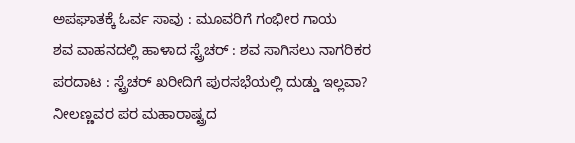ಅಪಘಾತಕ್ಕೆ ಓರ್ವ ಸಾವು : ಮೂವರಿಗೆ ಗಂಭೀರ ಗಾಯ
ಶವ ವಾಹನದಲ್ಲಿ ಹಾಳಾದ ಸ್ಟ್ರೆಚರ್ : ಶವ ಸಾಗಿಸಲು ನಾಗರಿಕರ ಪರದಾಟ : ಸ್ಟ್ರೆಚರ್ ಖರೀದಿಗೆ ಪುರಸಭೆಯಲ್ಲಿ ದುಡ್ಡು ಇಲ್ಲವಾ?
ನೀಲಣ್ಣವರ ಪರ ಮಹಾರಾಷ್ಟ್ರದ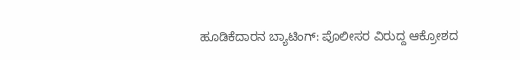ಹೂಡಿಕೆದಾರನ ಬ್ಯಾಟಿಂಗ್: ಪೊಲೀಸರ ವಿರುದ್ದ ಆಕ್ರೋಶದ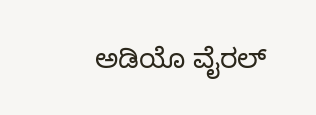ಅಡಿಯೊ ವೈರಲ್